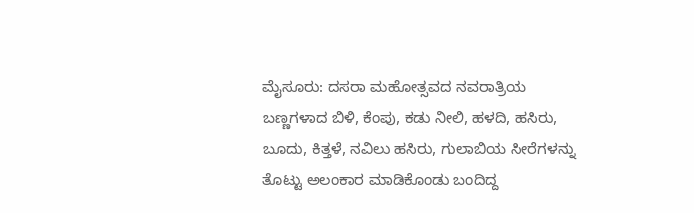ಮೈಸೂರು: ದಸರಾ ಮಹೋತ್ಸವದ ನವರಾತ್ರಿಯ ಬಣ್ಣಗಳಾದ ಬಿಳಿ, ಕೆಂಪು, ಕಡು ನೀಲಿ, ಹಳದಿ, ಹಸಿರು, ಬೂದು, ಕಿತ್ತಳೆ, ನವಿಲು ಹಸಿರು, ಗುಲಾಬಿಯ ಸೀರೆಗಳನ್ನು ತೊಟ್ಟು ಅಲಂಕಾರ ಮಾಡಿಕೊಂಡು ಬಂದಿದ್ದ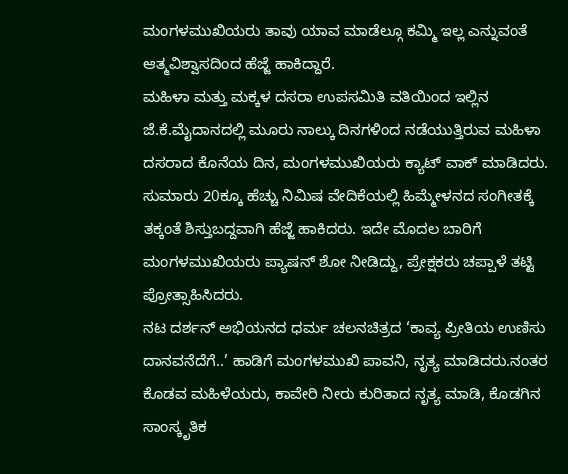ಮಂಗಳಮುಖಿಯರು ತಾವು ಯಾವ ಮಾಡೆಲ್ಗೂ ಕಮ್ಮಿ ಇಲ್ಲ ಎನ್ನುವಂತೆ ಆತ್ಮವಿಶ್ವಾಸದಿಂದ ಹೆಜ್ಜೆ ಹಾಕಿದ್ದಾರೆ.
ಮಹಿಳಾ ಮತ್ತು ಮಕ್ಕಳ ದಸರಾ ಉಪಸಮಿತಿ ವತಿಯಿಂದ ಇಲ್ಲಿನ ಜೆ.ಕೆ.ಮೈದಾನದಲ್ಲಿ ಮೂರು ನಾಲ್ಕು ದಿನಗಳಿಂದ ನಡೆಯುತ್ತಿರುವ ಮಹಿಳಾ ದಸರಾದ ಕೊನೆಯ ದಿನ, ಮಂಗಳಮುಖಿಯರು ಕ್ಯಾಟ್ ವಾಕ್ ಮಾಡಿದರು.
ಸುಮಾರು 20ಕ್ಕೂ ಹೆಚ್ಚು ನಿಮಿಷ ವೇದಿಕೆಯಲ್ಲಿ ಹಿಮ್ಮೇಳನದ ಸಂಗೀತಕ್ಕೆ ತಕ್ಕಂತೆ ಶಿಸ್ತುಬದ್ದವಾಗಿ ಹೆಜ್ಜೆ ಹಾಕಿದರು. ಇದೇ ಮೊದಲ ಬಾರಿಗೆ ಮಂಗಳಮುಖಿಯರು ಪ್ಯಾಷನ್ ಶೋ ನೀಡಿದ್ದು, ಪ್ರೇಕ್ಷಕರು ಚಪ್ಪಾಳೆ ತಟ್ಟಿ ಪ್ರೋತ್ಸಾಹಿಸಿದರು.
ನಟ ದರ್ಶನ್ ಅಭಿಯನದ ಧರ್ಮ ಚಲನಚಿತ್ರದ ‘ಕಾವ್ಯ ಪ್ರೀತಿಯ ಉಣಿಸು ದಾನವನೆದೆಗೆ..’ ಹಾಡಿಗೆ ಮಂಗಳಮುಖಿ ಪಾವನಿ, ನೃತ್ಯ ಮಾಡಿದರು.ನಂತರ ಕೊಡವ ಮಹಿಳೆಯರು, ಕಾವೇರಿ ನೀರು ಕುರಿತಾದ ನೃತ್ಯ ಮಾಡಿ, ಕೊಡಗಿನ ಸಾಂಸ್ಕೃತಿಕ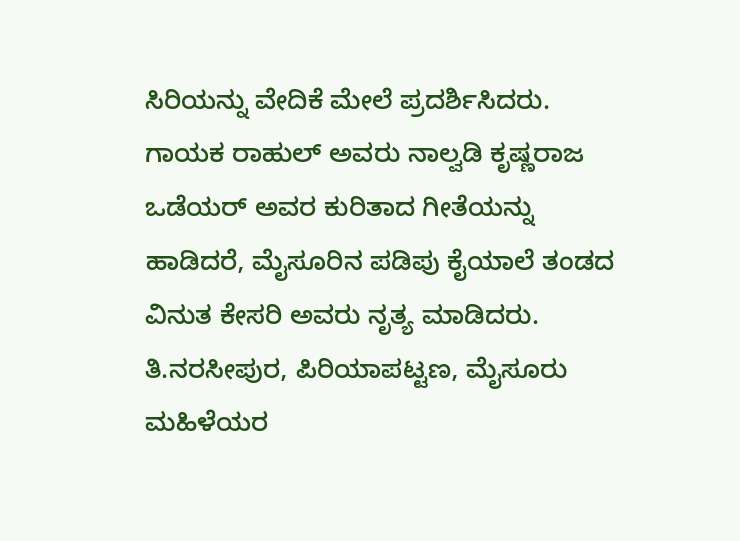ಸಿರಿಯನ್ನು ವೇದಿಕೆ ಮೇಲೆ ಪ್ರದರ್ಶಿಸಿದರು. ಗಾಯಕ ರಾಹುಲ್ ಅವರು ನಾಲ್ವಡಿ ಕೃಷ್ಣರಾಜ ಒಡೆಯರ್ ಅವರ ಕುರಿತಾದ ಗೀತೆಯನ್ನು ಹಾಡಿದರೆ, ಮೈಸೂರಿನ ಪಡಿಪು ಕೈಯಾಲೆ ತಂಡದ ವಿನುತ ಕೇಸರಿ ಅವರು ನೃತ್ಯ ಮಾಡಿದರು. ತಿ.ನರಸೀಪುರ, ಪಿರಿಯಾಪಟ್ಟಣ, ಮೈಸೂರು ಮಹಿಳೆಯರ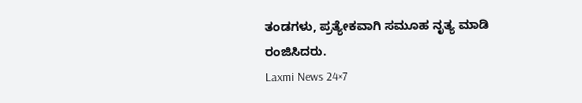ತಂಡಗಳು, ಪ್ರತ್ಯೇಕವಾಗಿ ಸಮೂಹ ನೃತ್ಯ ಮಾಡಿ ರಂಜಿಸಿದರು.
Laxmi News 24×7